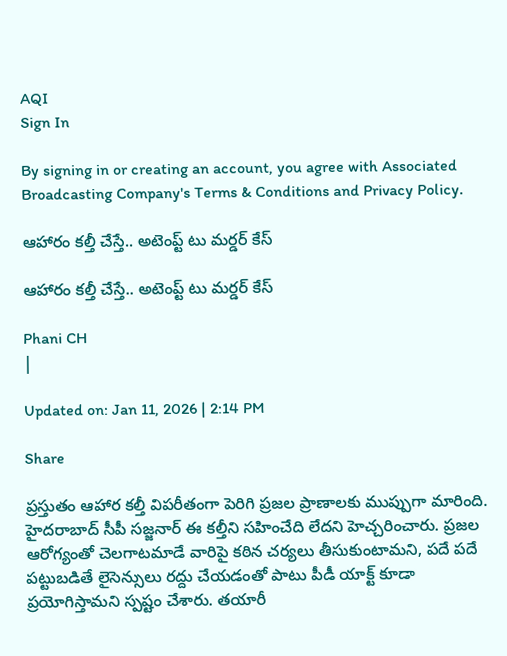AQI
Sign In

By signing in or creating an account, you agree with Associated Broadcasting Company's Terms & Conditions and Privacy Policy.

ఆహారం కల్తీ చేస్తే.. అటెంప్ట్ టు మర్డర్ కేస్

ఆహారం కల్తీ చేస్తే.. అటెంప్ట్ టు మర్డర్ కేస్

Phani CH
|

Updated on: Jan 11, 2026 | 2:14 PM

Share

ప్రస్తుతం ఆహార కల్తీ విపరీతంగా పెరిగి ప్రజల ప్రాణాలకు ముప్పుగా మారింది. హైదరాబాద్ సీపీ సజ్జనార్ ఈ కల్తీని సహించేది లేదని హెచ్చరించారు. ప్రజల ఆరోగ్యంతో చెలగాటమాడే వారిపై కఠిన చర్యలు తీసుకుంటామని, పదే పదే పట్టుబడితే లైసెన్సులు రద్దు చేయడంతో పాటు పీడీ యాక్ట్‌ కూడా ప్రయోగిస్తామని స్పష్టం చేశారు. తయారీ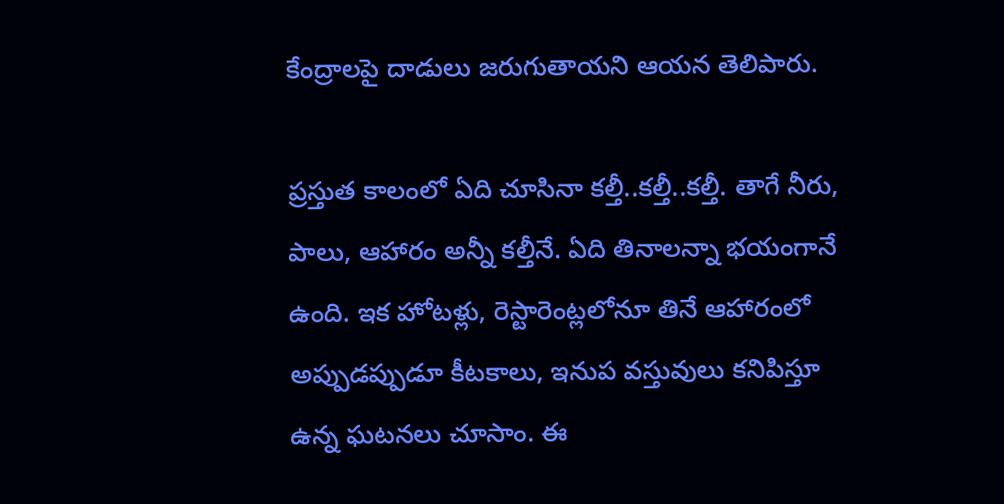కేంద్రాలపై దాడులు జరుగుతాయని ఆయన తెలిపారు.

ప్రస్తుత కాలంలో ఏది చూసినా కల్తీ..కల్తీ..కల్తీ. తాగే నీరు, పాలు, ఆహారం అన్నీ కల్తీనే. ఏది తినాలన్నా భయంగానే ఉంది. ఇక హోటళ్లు, రెస్టారెంట్లలోనూ తినే ఆహారంలో అప్పుడప్పుడూ కీటకాలు, ఇనుప వస్తువులు కనిపిస్తూ ఉన్న ఘటనలు చూసాం. ఈ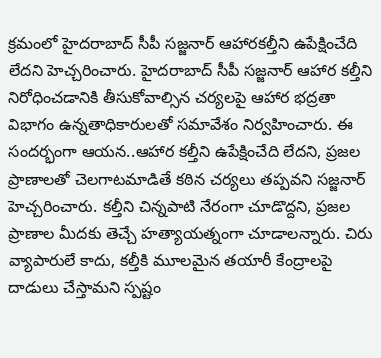క్రమంలో హైదరాబాద్‌ సీపీ సజ్జనార్‌ ఆహారకల్తీని ఉపేక్షించేది లేదని హెచ్చరించారు. హైదరాబాద్‌ సీపీ సజ్జనార్‌ ఆహార క‌ల్తీని నిరోధించ‌డానికి తీసుకోవాల్సిన చ‌ర్య‌లపై ఆహార భద్రతా విభాగం ఉన్నతాధికారులతో సమావేశం నిర్వహించారు. ఈ సందర్భంగా ఆయన..ఆహార కల్తీని ఉపేక్షించేది లేదని, ప్రజల ప్రాణాలతో చెలగాటమాడితే కఠిన చర్యలు తప్పవని సజ్జనార్ హెచ్చరించారు. కల్తీని చిన్నపాటి నేరంగా చూడొద్దని, ప్రజల ప్రాణాల మీదకు తెచ్చే హత్యాయత్నంగా చూడాలన్నారు. చిరు వ్యాపారులే కాదు, కల్తీకి మూలమైన తయారీ కేంద్రాలపై దాడులు చేస్తామని స్పష్టం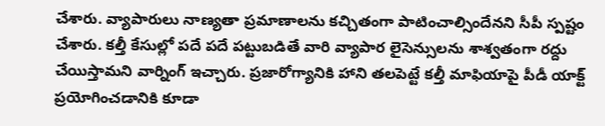చేశారు. వ్యాపారులు నాణ్యతా ప్రమాణాలను కచ్చితంగా పాటించాల్సిందేనని సీపీ స్పష్టం చేశారు. కల్తీ కేసుల్లో పదే పదే పట్టుబడితే వారి వ్యాపార లైసెన్సులను శాశ్వతంగా రద్దు చేయిస్తామని వార్నింగ్‌ ఇచ్చారు. ప్రజారోగ్యానికి హాని తలపెట్టే కల్తీ మాఫియాపై పీడీ యాక్ట్‌ ప్రయోగించడానికి కూడా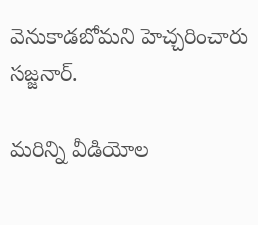వెనుకాడబోమని హెచ్చరించారు సజ్జనార్.

మరిన్ని వీడియోల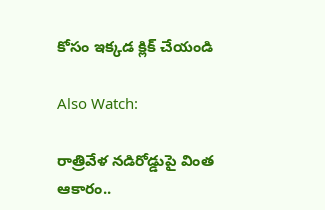కోసం ఇక్కడ క్లిక్ చేయండి

Also Watch:

రాత్రివేళ నడిరోడ్డుపై వింత ఆకారం..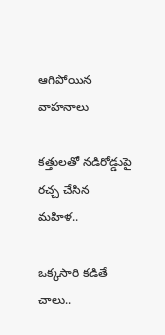ఆగిపోయిన వాహనాలు

కత్తులతో నడిరోడ్డుపై రచ్చ చేసిన మహిళ..

ఒక్కసారి కడితే చాలు..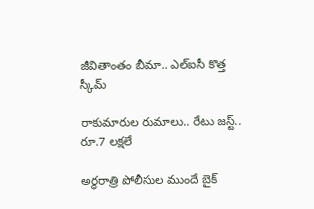జీవితాంతం బీమా.. ఎల్‌ఐసీ కొత్త స్కీమ్‌

రాకుమారుల రుమాలు.. రేటు జస్ట్.. రూ.7 లక్షలే

అర్ధరాత్రి పోలీసుల ముందే బైక్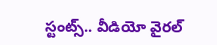స్టంట్స్.. వీడియో వైరల్‌